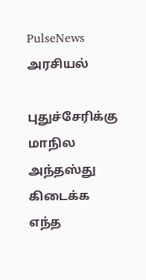PulseNews
அரசியல்

புதுச்சேரிக்கு மாநில அந்தஸ்து கிடைக்க எந்த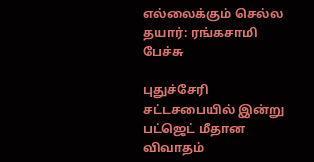எல்லைக்கும் செல்ல தயார்: ரங்கசாமி பேச்சு

புதுச்சேரி சட்டசபையில் இன்று பட்ஜெட் மீதான விவாதம்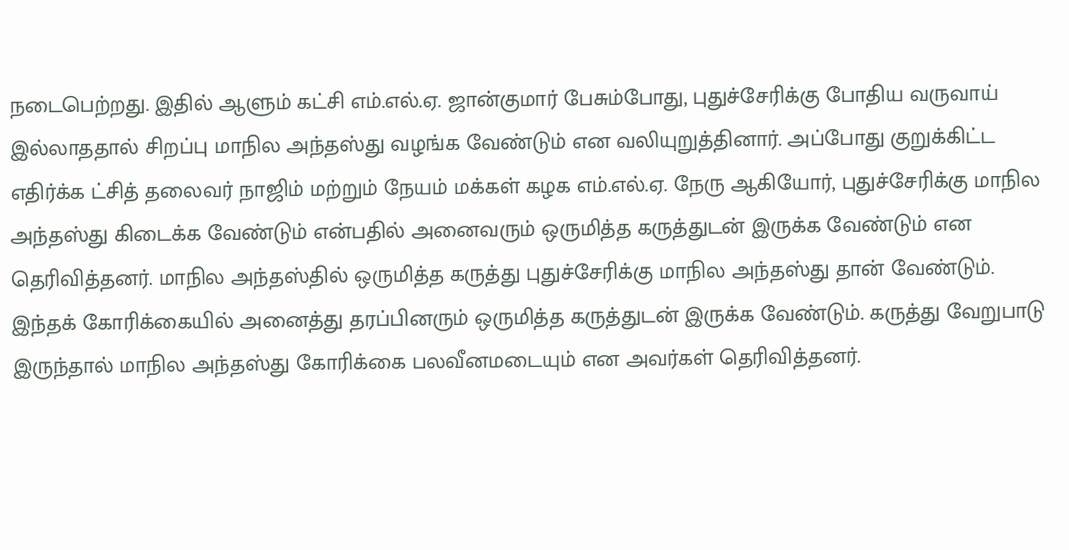நடைபெற்றது. இதில் ஆளும் கட்சி எம்.எல்.ஏ. ஜான்குமார் பேசும்போது, புதுச்சேரிக்கு போதிய வருவாய் இல்லாததால் சிறப்பு மாநில அந்தஸ்து வழங்க வேண்டும் என வலியுறுத்தினார். அப்போது குறுக்கிட்ட எதிர்க்க ட்சித் தலைவர் நாஜிம் மற்றும் நேயம் மக்கள் கழக எம்.எல்.ஏ. நேரு ஆகியோர், புதுச்சேரிக்கு மாநில அந்தஸ்து கிடைக்க வேண்டும் என்பதில் அனைவரும் ஒருமித்த கருத்துடன் இருக்க வேண்டும் என தெரிவித்தனர். மாநில அந்தஸ்தில் ஒருமித்த கருத்து புதுச்சேரிக்கு மாநில அந்தஸ்து தான் வேண்டும். இந்தக் கோரிக்கையில் அனைத்து தரப்பினரும் ஒருமித்த கருத்துடன் இருக்க வேண்டும். கருத்து வேறுபாடு இருந்தால் மாநில அந்தஸ்து கோரிக்கை பலவீனமடையும் என அவர்கள் தெரிவித்தனர்.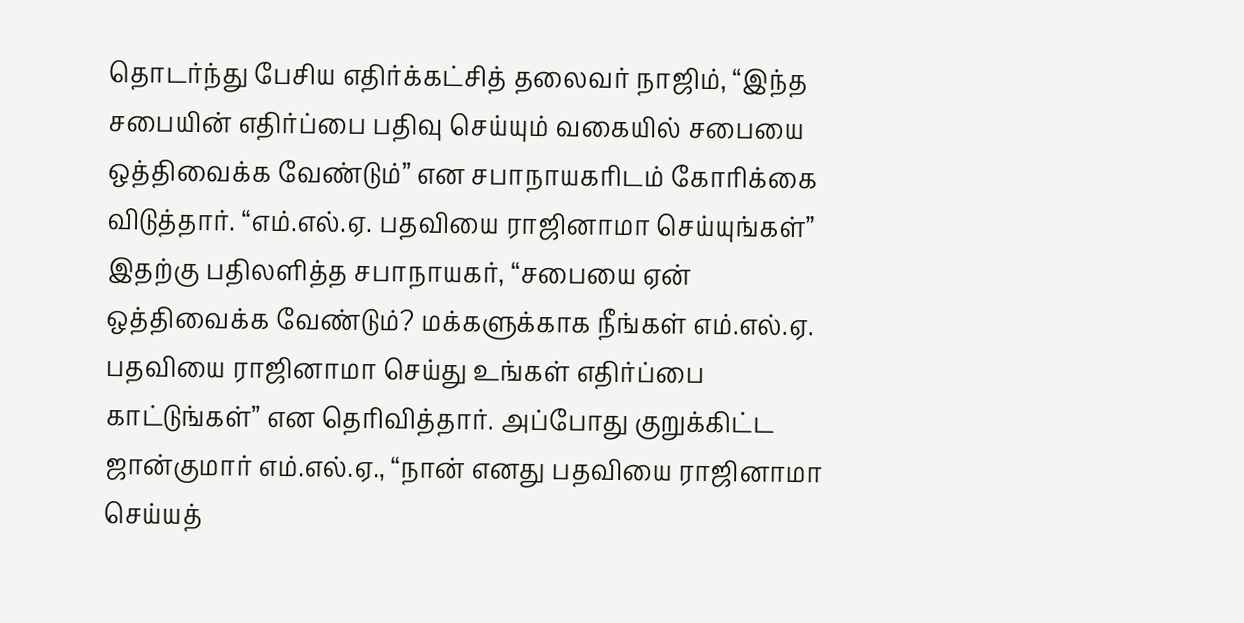தொடர்ந்து பேசிய எதிர்க்கட்சித் தலைவர் நாஜிம், “இந்த சபையின் எதிர்ப்பை பதிவு செய்யும் வகையில் சபையை ஒத்திவைக்க வேண்டும்” என சபாநாயகரிடம் கோரிக்கை விடுத்தார். “எம்.எல்.ஏ. பதவியை ராஜினாமா செய்யுங்கள்” இதற்கு பதிலளித்த சபாநாயகர், “சபையை ஏன் ஒத்திவைக்க வேண்டும்? மக்களுக்காக நீங்கள் எம்.எல்.ஏ. பதவியை ராஜினாமா செய்து உங்கள் எதிர்ப்பை காட்டுங்கள்” என தெரிவித்தார். அப்போது குறுக்கிட்ட ஜான்குமார் எம்.எல்.ஏ., “நான் எனது பதவியை ராஜினாமா செய்யத்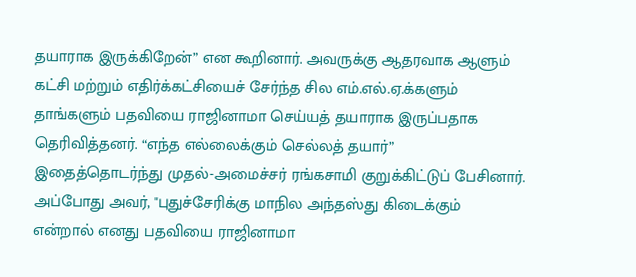தயாராக இருக்கிறேன்” என கூறினார். அவருக்கு ஆதரவாக ஆளும் கட்சி மற்றும் எதிர்க்கட்சியைச் சேர்ந்த சில எம்.எல்.ஏ.க்களும் தாங்களும் பதவியை ராஜினாமா செய்யத் தயாராக இருப்பதாக தெரிவித்தனர். “எந்த எல்லைக்கும் செல்லத் தயார்” இதைத்தொடர்ந்து முதல்-அமைச்சர் ரங்கசாமி குறுக்கிட்டுப் பேசினார். அப்போது அவர், "புதுச்சேரிக்கு மாநில அந்தஸ்து கிடைக்கும் என்றால் எனது பதவியை ராஜினாமா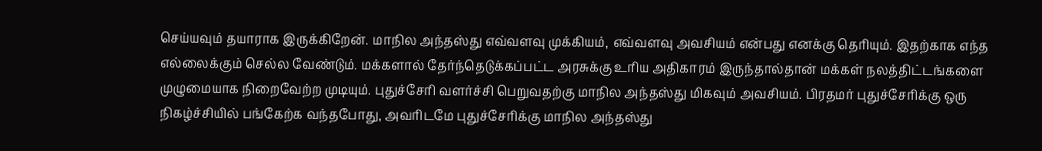செய்யவும் தயாராக இருக்கிறேன். மாநில அந்தஸ்து எவ்வளவு முக்கியம், எவ்வளவு அவசியம் என்பது எனக்கு தெரியும். இதற்காக எந்த எல்லைக்கும் செல்ல வேண்டும். மக்களால் தேர்ந்தெடுக்கப்பட்ட அரசுக்கு உரிய அதிகாரம் இருந்தால்தான் மக்கள் நலத்திட்டங்களை முழுமையாக நிறைவேற்ற முடியும். புதுச்சேரி வளர்ச்சி பெறுவதற்கு மாநில அந்தஸ்து மிகவும் அவசியம். பிரதமர் புதுச்சேரிக்கு ஒரு நிகழ்ச்சியில் பங்கேற்க வந்தபோது, அவரிடமே புதுச்சேரிக்கு மாநில அந்தஸ்து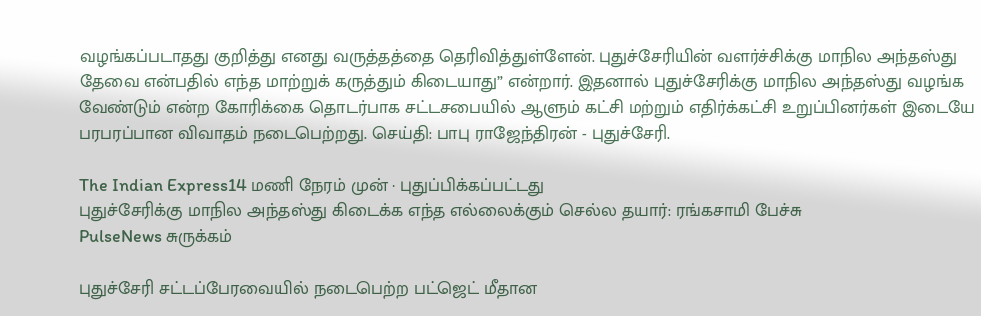வழங்கப்படாதது குறித்து எனது வருத்தத்தை தெரிவித்துள்ளேன். புதுச்சேரியின் வளர்ச்சிக்கு மாநில அந்தஸ்து தேவை என்பதில் எந்த மாற்றுக் கருத்தும் கிடையாது” என்றார். இதனால் புதுச்சேரிக்கு மாநில அந்தஸ்து வழங்க வேண்டும் என்ற கோரிக்கை தொடர்பாக சட்டசபையில் ஆளும் கட்சி மற்றும் எதிர்க்கட்சி உறுப்பினர்கள் இடையே பரபரப்பான விவாதம் நடைபெற்றது. செய்தி: பாபு ராஜேந்திரன் - புதுச்சேரி.

The Indian Express14 மணி நேரம் முன் · புதுப்பிக்கப்பட்டது
புதுச்சேரிக்கு மாநில அந்தஸ்து கிடைக்க எந்த எல்லைக்கும் செல்ல தயார்: ரங்கசாமி பேச்சு
PulseNews சுருக்கம்

புதுச்சேரி சட்டப்பேரவையில் நடைபெற்ற பட்ஜெட் மீதான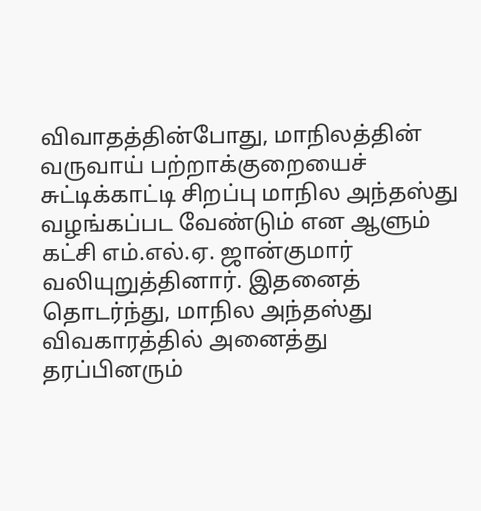விவாதத்தின்போது, மாநிலத்தின் வருவாய் பற்றாக்குறையைச் சுட்டிக்காட்டி சிறப்பு மாநில அந்தஸ்து வழங்கப்பட வேண்டும் என ஆளும் கட்சி எம்.எல்.ஏ. ஜான்குமார் வலியுறுத்தினார். இதனைத் தொடர்ந்து, மாநில அந்தஸ்து விவகாரத்தில் அனைத்து தரப்பினரும்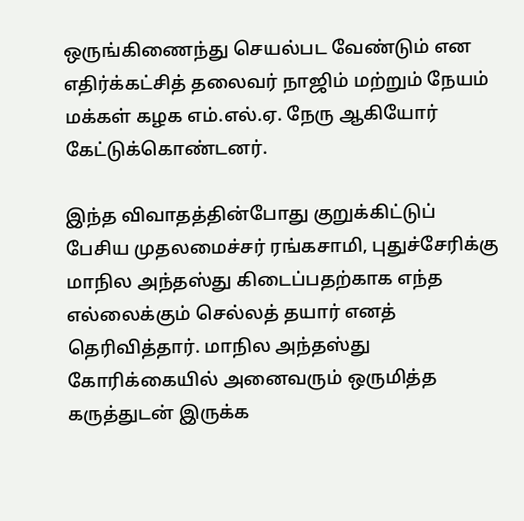ஒருங்கிணைந்து செயல்பட வேண்டும் என எதிர்க்கட்சித் தலைவர் நாஜிம் மற்றும் நேயம் மக்கள் கழக எம்.எல்.ஏ. நேரு ஆகியோர் கேட்டுக்கொண்டனர்.

இந்த விவாதத்தின்போது குறுக்கிட்டுப் பேசிய முதலமைச்சர் ரங்கசாமி, புதுச்சேரிக்கு மாநில அந்தஸ்து கிடைப்பதற்காக எந்த எல்லைக்கும் செல்லத் தயார் எனத் தெரிவித்தார். மாநில அந்தஸ்து கோரிக்கையில் அனைவரும் ஒருமித்த கருத்துடன் இருக்க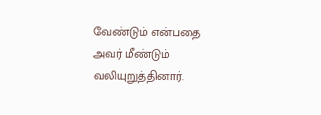வேண்டும் என்பதை அவர் மீண்டும் வலியுறுத்தினார்.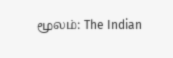மூலம்: The Indian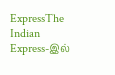ExpressThe Indian Express-இல்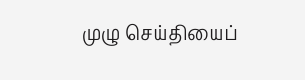முழு செய்தியைப்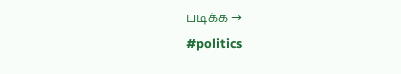படிக்க →
#politics